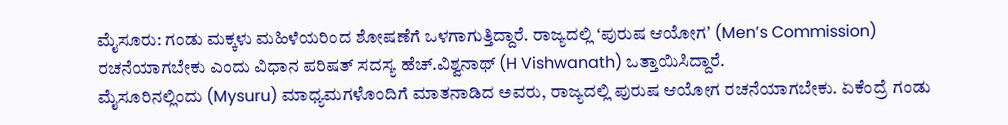ಮೈಸೂರು: ಗಂಡು ಮಕ್ಕಳು ಮಹಿಳೆಯರಿಂದ ಶೋಷಣೆಗೆ ಒಳಗಾಗುತ್ತಿದ್ದಾರೆ. ರಾಜ್ಯದಲ್ಲಿ ʻಪುರುಷ ಆಯೋಗʼ (Menʼs Commission) ರಚನೆಯಾಗಬೇಕು ಎಂದು ವಿಧಾನ ಪರಿಷತ್ ಸದಸ್ಯ ಹೆಚ್.ವಿಶ್ವನಾಥ್ (H Vishwanath) ಒತ್ತಾಯಿಸಿದ್ದಾರೆ.
ಮೈಸೂರಿನಲ್ಲಿಂದು (Mysuru) ಮಾಧ್ಯಮಗಳೊಂದಿಗೆ ಮಾತನಾಡಿದ ಅವರು, ರಾಜ್ಯದಲ್ಲಿ ಪುರುಷ ಆಯೋಗ ರಚನೆಯಾಗಬೇಕು. ಏಕೆಂದ್ರೆ ಗಂಡು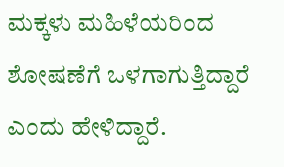ಮಕ್ಕಳು ಮಹಿಳೆಯರಿಂದ ಶೋಷಣೆಗೆ ಒಳಗಾಗುತ್ತಿದ್ದಾರೆ ಎಂದು ಹೇಳಿದ್ದಾರೆ.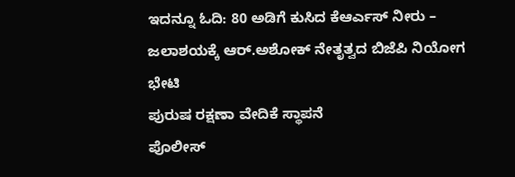ಇದನ್ನೂ ಓದಿ: 80 ಅಡಿಗೆ ಕುಸಿದ ಕೆಆರ್ಎಸ್ ನೀರು – ಜಲಾಶಯಕ್ಕೆ ಆರ್.ಅಶೋಕ್ ನೇತೃತ್ವದ ಬಿಜೆಪಿ ನಿಯೋಗ ಭೇಟಿ
ಪುರುಷ ರಕ್ಷಣಾ ವೇದಿಕೆ ಸ್ಥಾಪನೆ
ಪೊಲೀಸ್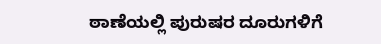ಠಾಣೆಯಲ್ಲಿ ಪುರುಷರ ದೂರುಗಳಿಗೆ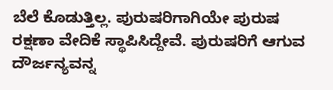ಬೆಲೆ ಕೊಡುತ್ತಿಲ್ಲ. ಪುರುಷರಿಗಾಗಿಯೇ ಪುರುಷ ರಕ್ಷಣಾ ವೇದಿಕೆ ಸ್ಥಾಪಿಸಿದ್ದೇವೆ. ಪುರುಷರಿಗೆ ಆಗುವ ದೌರ್ಜನ್ಯವನ್ನ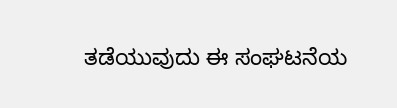ತಡೆಯುವುದು ಈ ಸಂಘಟನೆಯ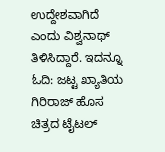ಉದ್ದೇಶವಾಗಿದೆ ಎಂದು ವಿಶ್ವನಾಥ್ ತಿಳಿಸಿದ್ದಾರೆ. ಇದನ್ನೂ ಓದಿ: ಜಟ್ಟ ಖ್ಯಾತಿಯ ಗಿರಿರಾಜ್ ಹೊಸ ಚಿತ್ರದ ಟೈಟಲ್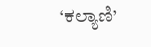‘ಕಲ್ಯಾಣಿ’